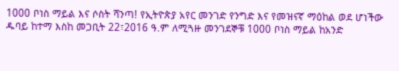1000 ቦነስ ማይል እና ሶስት ሻንጣ! የኢትዮጵያ አየር መንገድ የንግድ እና የመዝናኛ ማዕከል ወደ ሆነችው ዱባይ ከተማ እስከ መጋቢት 22፣2016 ዓ.ም ለሚጓዙ መንገደኞቹ 1000 ቦነስ ማይል ከአንድ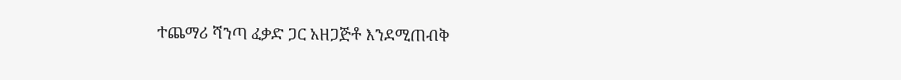ተጨማሪ ሻንጣ ፈቃድ ጋር አዘጋጅቶ እንደሚጠብቅ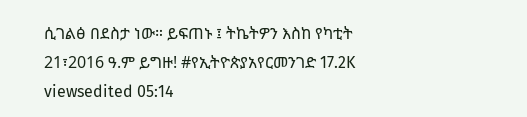ሲገልፅ በደስታ ነው። ይፍጠኑ ፤ ትኬትዎን እስከ የካቲት 21፣2016 ዓ.ም ይግዙ! #የኢትዮጵያአየርመንገድ 17.2K viewsedited 05:14